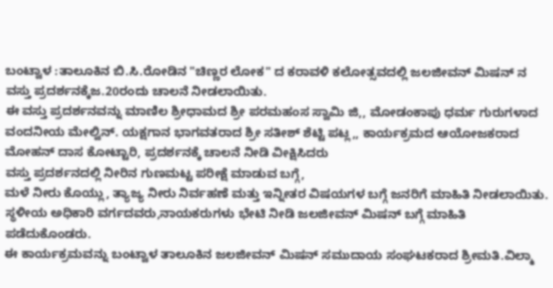ಬಂಟ್ವಾಳ :ತಾಲೂಕಿನ ಬಿ.ಸಿ.ರೋಡಿನ "ಚಿಣ್ಣರ ಲೋಕ" ದ ಕರಾವಳಿ ಕಲೋತ್ಸವದಲ್ಲಿ ಜಲಜೀವನ್ ಮಿಷನ್ ನ ವಸ್ತು ಪ್ರದರ್ಶನಕ್ಕೆಜ.20ರಂದು ಚಾಲನೆ ನೀಡಲಾಯಿತು.
ಈ ವಸ್ತು ಪ್ರದರ್ಶನವನ್ನು ಮಾಣಿಲ ಶ್ರೀಧಾಮದ ಶ್ರೀ ಪರಮಹಂಸ ಸ್ವಾಮಿ ಜಿ,, ಮೋಡಂಕಾಪು ಧರ್ಮ ಗುರುಗಳಾದ ವಂದನೀಯ ಮೇಲ್ವಿನ್. ಯಕ್ಷಗಾನ ಭಾಗವತರಾದ ಶ್ರೀ ಸತೀಶ್ ಶೆಟ್ಟಿ ಪಟ್ಲ,, ಕಾರ್ಯಕ್ರಮದ ಆಯೋಜಕರಾದ ಮೋಹನ್ ದಾಸ ಕೋಟ್ಟಾರಿ, ಪ್ರದರ್ಶನಕ್ಕೆ ಚಾಲನೆ ನೀಡಿ ವೀಕ್ಷಿಸಿದರು
ವಸ್ತು ಪ್ರದರ್ಶನದಲ್ಲಿ ನೀರಿನ ಗುಣಮಟ್ಟ ಪರೀಕ್ಷೆ ಮಾಡುವ ಬಗ್ಗೆ,
ಮಳೆ ನೀರು ಕೊಯ್ಲು, ತ್ಯಾಜ್ಯ ನೀರು ನಿರ್ವಹಣೆ ಮತ್ತು ಇನ್ನೀತರ ವಿಷಯಗಳ ಬಗ್ಗೆ ಜನರಿಗೆ ಮಾಹಿತಿ ನೀಡಲಾಯಿತು.
ಸ್ಥಳೀಯ ಅಧಿಕಾರಿ ವರ್ಗದವರು,ನಾಯಕರುಗಳು ಭೇಟಿ ನೀಡಿ ಜಲಜೀವನ್ ಮಿಷನ್ ಬಗ್ಗೆ ಮಾಹಿತಿ ಪಡೆದುಕೊಂಡರು.
ಈ ಕಾರ್ಯಕ್ರಮವನ್ನು ಬಂಟ್ವಾಳ ತಾಲೂಕಿನ ಜಲಜೀವನ್ ಮಿಷನ್ ಸಮುದಾಯ ಸಂಘಟಕರಾದ ಶ್ರೀಮತಿ.ವಿಲ್ಮಾ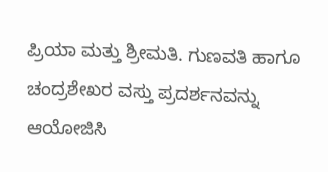ಪ್ರಿಯಾ ಮತ್ತು ಶ್ರೀಮತಿ. ಗುಣವತಿ ಹಾಗೂ ಚಂದ್ರಶೇಖರ ವಸ್ತು ಪ್ರದರ್ಶನವನ್ನು ಆಯೋಜಿಸಿ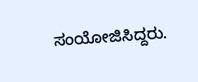ಸಂಯೋಜಿಸಿದ್ದರು.